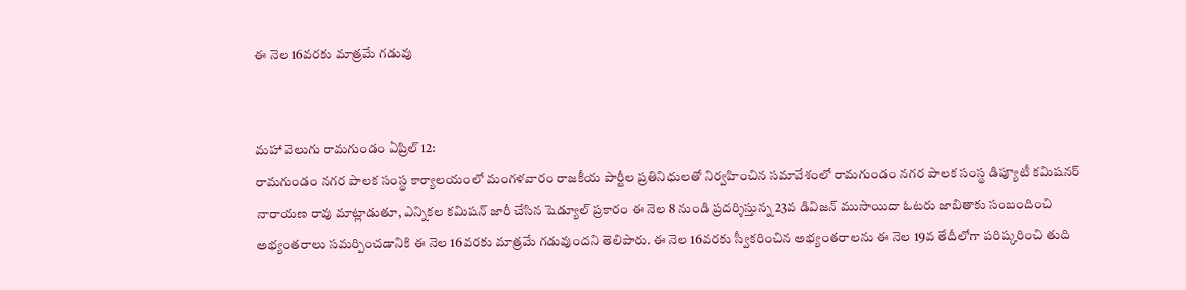ఈ నెల 16వరకు మాత్రమే గడువు


మహా వెలుగు రామగుండం ఏప్రిల్ 12:
రామగుండం నగర పాలక సంస్థ కార్యాలయంలో మంగళవారం రాజకీయ పార్టీల ప్రతినిధులతో నిర్వహించిన సమావేశంలో రామగుండం నగర పాలక సంస్థ డిప్యూటీ కమిషనర్ నారాయణ రావు మాట్లాడుతూ, ఎన్నికల కమిషన్ జారీ చేసిన షెడ్యూల్ ప్రకారం ఈ నెల 8 నుండి ప్రదర్శిస్తున్న 23వ డివిజన్ ముసాయిదా ఓటరు జాబితాకు సంబందించి అభ్యంతరాలు సమర్పించడానికి ఈ నెల 16వరకు మాత్రమే గడువుందని తెలిపారు. ఈ నెల 16వరకు స్వీకరించిన అభ్యంతరాలను ఈ నెల 19వ తేదీలోగా పరిష్కరించి తుది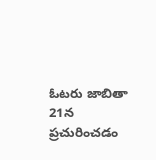ఓటరు జాబితా 21న ప్రచురించడం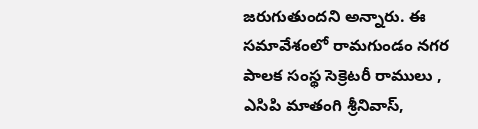జరుగుతుందని అన్నారు. ఈ సమావేశంలో రామగుండం నగర పాలక సంస్థ సెక్రెటరీ రాములు , ఎసిపి మాతంగి శ్రీనివాస్,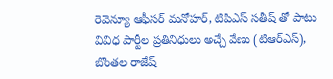రెవెన్యూ ఆఫీసర్ మనోహర్, టిపిఎస్ సతీష్ తో పాటు వివిధ పార్టీల ప్రతినిధులు అచ్చే వేణు (టిఆర్ఎస్), బొంతల రాజేష్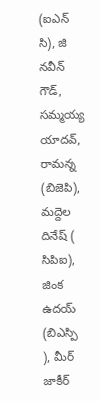(ఐఎన్ సి), జి నవీన్ గౌడ్, సమ్మయ్య యాదవ్, రామన్న (బిజెపి), మద్దెల దినేష్ ( సిపిఐ), జింక ఉదయ్ (బిఎస్పి ), మీర్ జాకీర్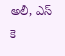అలీ, ఎస్ కె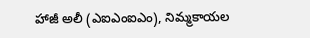హాజీ అలీ (ఎఐఎంఐఎం), నిమ్మకాయల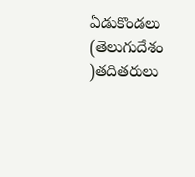ఏడుకొండలు (తెలుగుదేశం )తదితరులు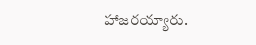హాజరయ్యారు.